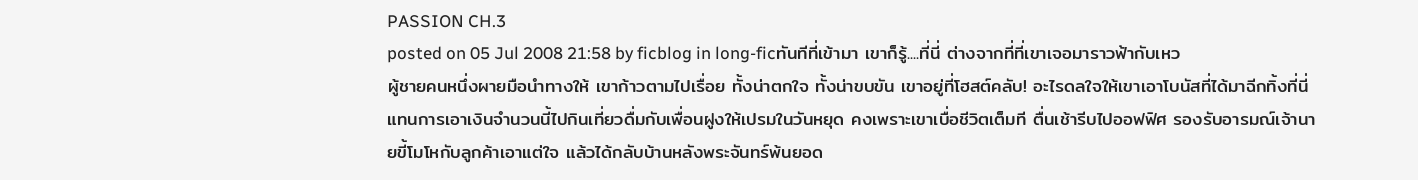PASSION CH.3
posted on 05 Jul 2008 21:58 by ficblog in long-ficทันทีที่เข้ามา เขาก็รู้....ที่นี่ ต่างจากที่ที่เขาเจอมาราวฟ้ากับเหว
ผู้ชายคนหนึ่งผายมือนำทางให้ เขาก้าวตามไปเรื่อย ทั้งน่าตกใจ ทั้งน่าขบขัน เขาอยู่ที่โฮสต์คลับ! อะไรดลใจให้เขาเอาโบนัสที่ได้มาฉีกทิ้งที่นี่ แทนการเอาเงินจำนวนนี้ไปกินเที่ยวดื่มกับเพื่อนฝูงให้เปรมในวันหยุด คงเพราะเขาเบื่อชีวิตเต็มที ตื่นเช้ารีบไปออฟฟิศ รองรับอารมณ์เจ้านายขี้โมโหกับลูกค้าเอาแต่ใจ แล้วได้กลับบ้านหลังพระจันทร์พ้นยอด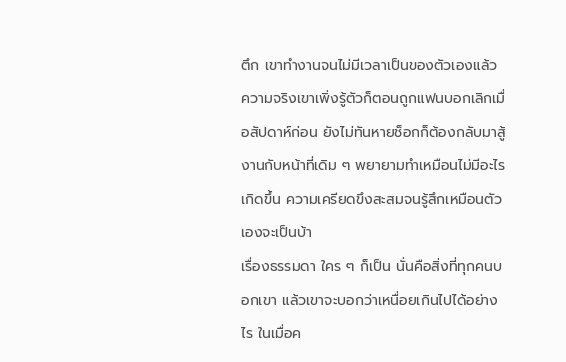ตึก เขาทำงานจนไม่มีเวลาเป็นของตัวเองแล้ว ความจริงเขาเพิ่งรู้ตัวก็ตอนถูกแฟนบอกเลิกเมื่อสัปดาห์ก่อน ยังไม่ทันหายช็อกก็ต้องกลับมาสู้งานกับหน้าที่เดิม ๆ พยายามทำเหมือนไม่มีอะไรเกิดขึ้น ความเครียดขึงสะสมจนรู้สึกเหมือนตัวเองจะเป็นบ้า
เรื่องธรรมดา ใคร ๆ ก็เป็น นั่นคือสิ่งที่ทุกคนบอกเขา แล้วเขาจะบอกว่าเหนื่อยเกินไปได้อย่างไร ในเมื่อค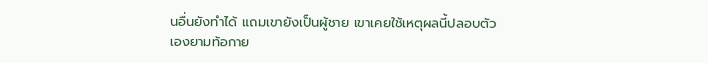นอื่นยังทำได้ แถมเขายังเป็นผู้ชาย เขาเคยใช้เหตุผลนี้ปลอบตัวเองยามท้อกาย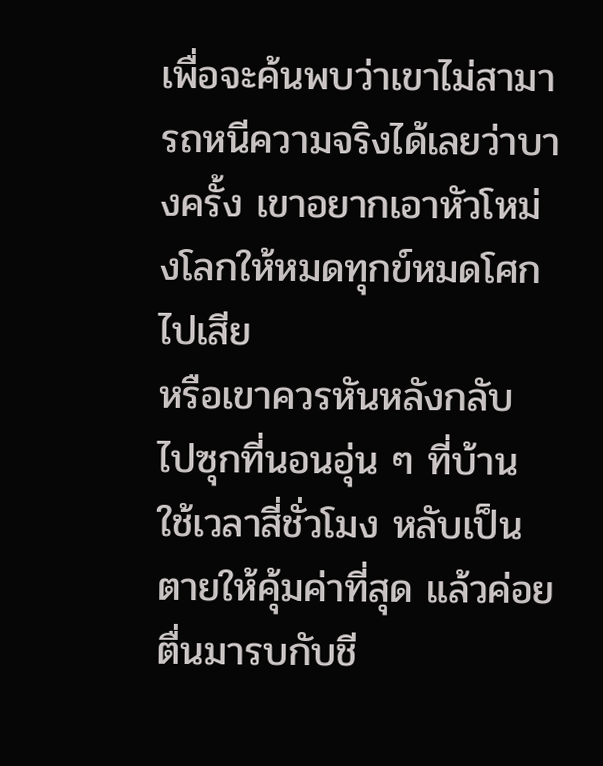เพื่อจะค้นพบว่าเขาไม่สามารถหนีความจริงได้เลยว่าบางครั้ง เขาอยากเอาหัวโหม่งโลกให้หมดทุกข์หมดโศกไปเสีย
หรือเขาควรหันหลังกลับ ไปซุกที่นอนอุ่น ๆ ที่บ้าน ใช้เวลาสี่ชั่วโมง หลับเป็นตายให้คุ้มค่าที่สุด แล้วค่อยตื่นมารบกับชี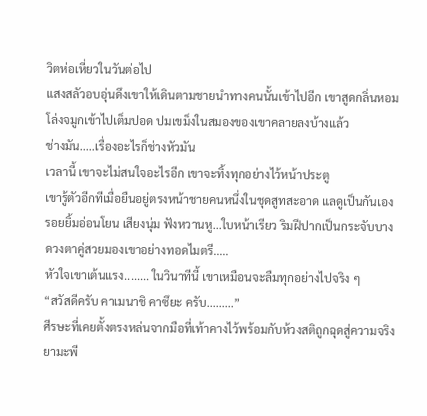วิตห่อเหี่ยวในวันต่อไป
แสงสลัวอบอุ่นดึงเขาให้เดินตามชายนำทางคนนั้นเข้าไปอีก เขาสูดกลิ่นหอมโล่งจมูกเข้าไปเต็มปอด ปมเขม็งในสมองของเขาคลายลงบ้างแล้ว
ช่างมัน.....เรื่องอะไรก็ช่างหัวมัน
เวลานี้ เขาจะไม่สนใจอะไรอีก เขาจะทิ้งทุกอย่างไว้หน้าประตู
เขารู้ตัวอีกทีเมื่อยืนอยู่ตรงหน้าชายคนหนึ่งในชุดสูทสะอาด แลดูเป็นกันเอง รอยยิ้มอ่อนโยน เสียงนุ่ม ฟังหวานหู...ใบหน้าเรียว ริมฝีปากเป็นกระจับบาง ดวงตาคู่สวยมองเขาอย่างทอดไมตรี.....
หัวใจเขาเต้นแรง........ ในวินาทีนี้ เขาเหมือนจะลืมทุกอย่างไปจริง ๆ
“สวัสดีครับ คาเมนาชิ คาซึยะ ครับ.........”
ศีรษะที่เคยตั้งตรงหล่นจากมือที่เท้าคางไว้พร้อมกับห้วงสติถูกฉุดสู่ความจริง ยามะพี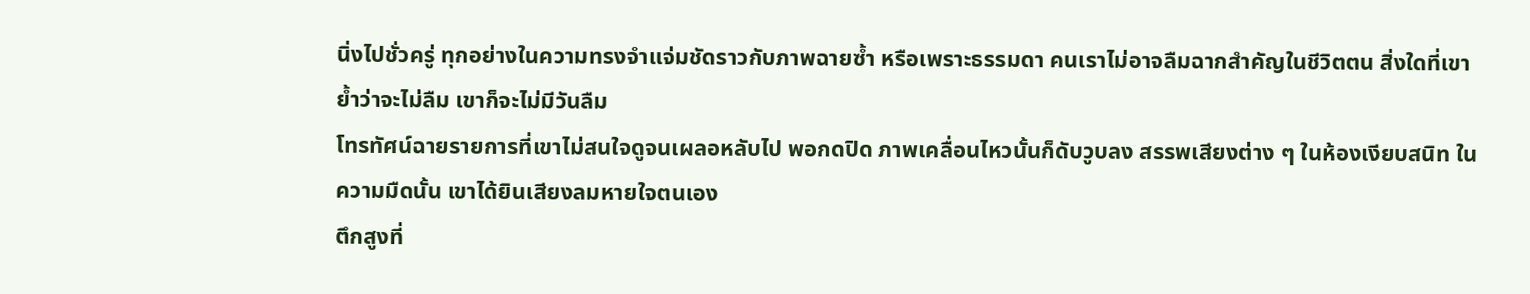นิ่งไปชั่วครู่ ทุกอย่างในความทรงจำแจ่มชัดราวกับภาพฉายซ้ำ หรือเพราะธรรมดา คนเราไม่อาจลืมฉากสำคัญในชีวิตตน สิ่งใดที่เขาย้ำว่าจะไม่ลืม เขาก็จะไม่มีวันลืม
โทรทัศน์ฉายรายการที่เขาไม่สนใจดูจนเผลอหลับไป พอกดปิด ภาพเคลื่อนไหวนั้นก็ดับวูบลง สรรพเสียงต่าง ๆ ในห้องเงียบสนิท ในความมืดนั้น เขาได้ยินเสียงลมหายใจตนเอง
ตึกสูงที่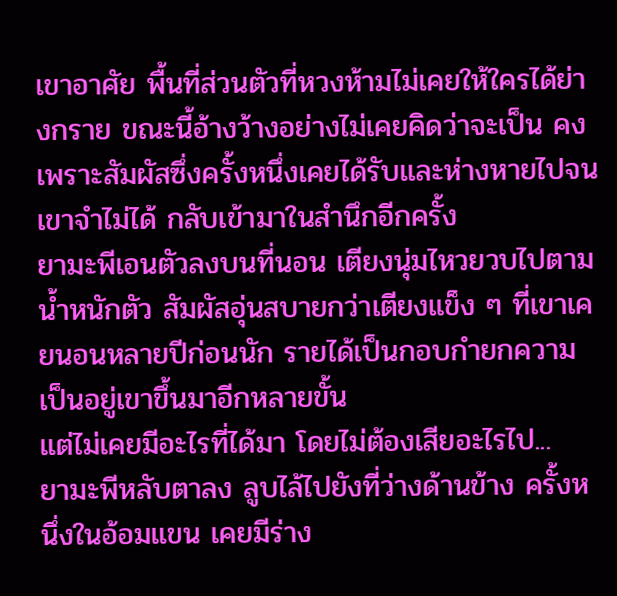เขาอาศัย พื้นที่ส่วนตัวที่หวงห้ามไม่เคยให้ใครได้ย่างกราย ขณะนี้อ้างว้างอย่างไม่เคยคิดว่าจะเป็น คงเพราะสัมผัสซึ่งครั้งหนึ่งเคยได้รับและห่างหายไปจนเขาจำไม่ได้ กลับเข้ามาในสำนึกอีกครั้ง
ยามะพีเอนตัวลงบนที่นอน เตียงนุ่มไหวยวบไปตามน้ำหนักตัว สัมผัสอุ่นสบายกว่าเตียงแข็ง ๆ ที่เขาเคยนอนหลายปีก่อนนัก รายได้เป็นกอบกำยกความเป็นอยู่เขาขึ้นมาอีกหลายขั้น
แต่ไม่เคยมีอะไรที่ได้มา โดยไม่ต้องเสียอะไรไป...
ยามะพีหลับตาลง ลูบไล้ไปยังที่ว่างด้านข้าง ครั้งหนึ่งในอ้อมแขน เคยมีร่าง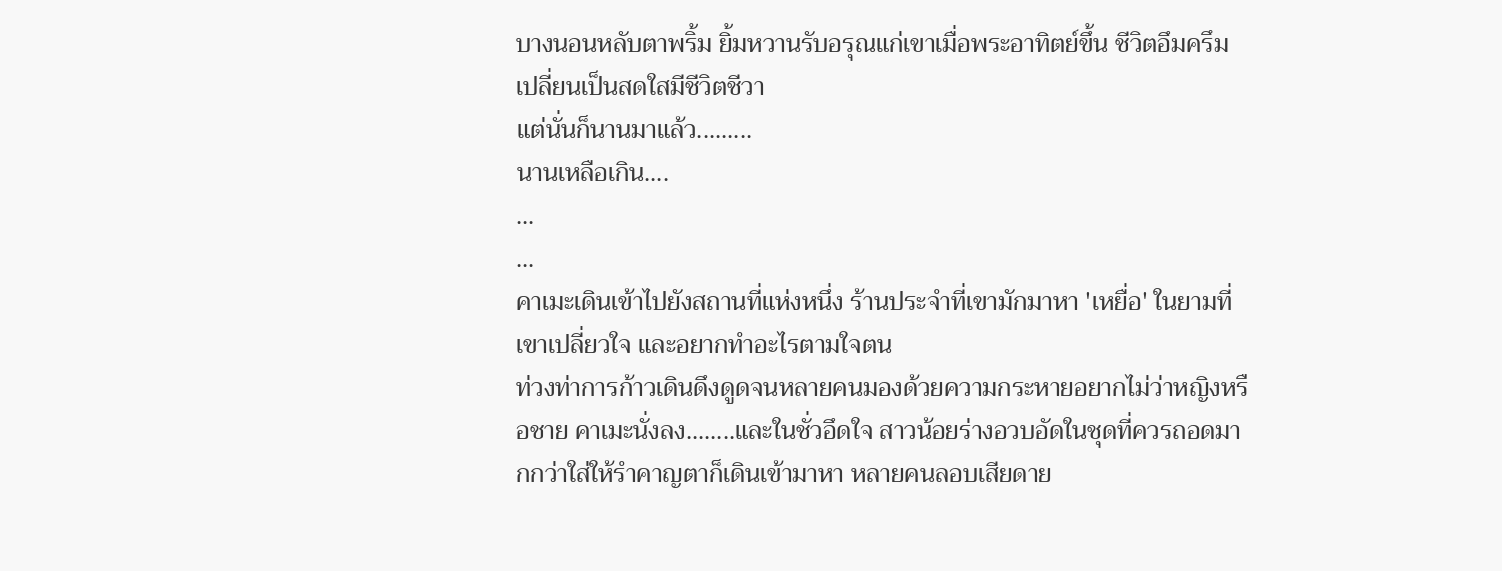บางนอนหลับตาพริ้ม ยิ้มหวานรับอรุณแก่เขาเมื่อพระอาทิตย์ขึ้น ชีวิตอึมครึมเปลี่ยนเป็นสดใสมีชีวิตชีวา
แต่นั่นก็นานมาแล้ว.........
นานเหลือเกิน....
...
...
คาเมะเดินเข้าไปยังสถานที่แห่งหนึ่ง ร้านประจำที่เขามักมาหา 'เหยื่อ' ในยามที่เขาเปลี่ยวใจ และอยากทำอะไรตามใจตน
ท่วงท่าการก้าวเดินดึงดูดจนหลายคนมองด้วยความกระหายอยากไม่ว่าหญิงหรือชาย คาเมะนั่งลง........และในชั่วอึดใจ สาวน้อยร่างอวบอัดในชุดที่ควรถอดมากกว่าใส่ให้รำคาญตาก็เดินเข้ามาหา หลายคนลอบเสียดาย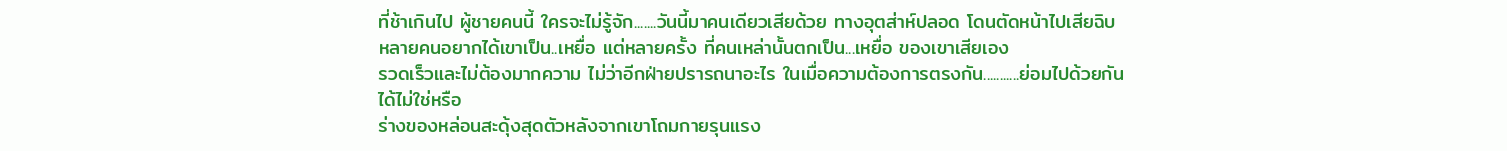ที่ช้าเกินไป ผู้ชายคนนี้ ใครจะไม่รู้จัก.......วันนี้มาคนเดียวเสียด้วย ทางอุตส่าห์ปลอด โดนตัดหน้าไปเสียฉิบ
หลายคนอยากได้เขาเป็น..เหยื่อ แต่หลายครั้ง ที่คนเหล่านั้นตกเป็น...เหยื่อ ของเขาเสียเอง
รวดเร็วและไม่ต้องมากความ ไม่ว่าอีกฝ่ายปรารถนาอะไร ในเมื่อความต้องการตรงกัน...........ย่อมไปด้วยกันได้ไม่ใช่หรือ
ร่างของหล่อนสะดุ้งสุดตัวหลังจากเขาโถมกายรุนแรง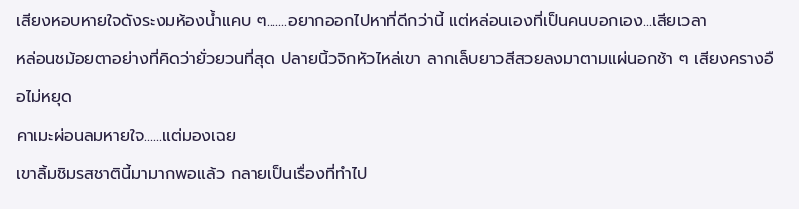เสียงหอบหายใจดังระงมห้องน้ำแคบ ๆ.......อยากออกไปหาที่ดีกว่านี้ แต่หล่อนเองที่เป็นคนบอกเอง...เสียเวลา
หล่อนชม้อยตาอย่างที่คิดว่ายั่วยวนที่สุด ปลายนิ้วจิกหัวไหล่เขา ลากเล็บยาวสีสวยลงมาตามแผ่นอกช้า ๆ เสียงครางอือไม่หยุด
คาเมะผ่อนลมหายใจ......แต่มองเฉย
เขาลิ้มชิมรสชาตินี้มามากพอแล้ว กลายเป็นเรื่องที่ทำไป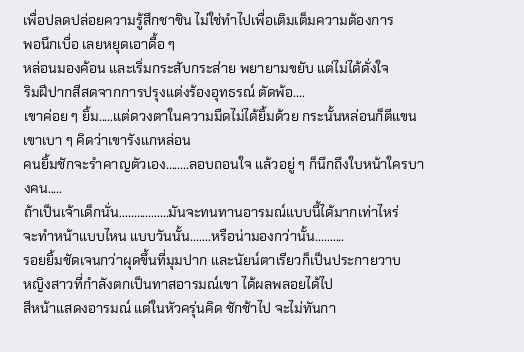เพื่อปลดปล่อยความรู้สึกชาชิน ไม่ใช่ทำไปเพื่อเติมเต็มความต้องการ
พอนึกเบื่อ เลยหยุดเอาดื้อ ๆ
หล่อนมองค้อน และเริ่มกระสับกระส่าย พยายามขยับ แต่ไม่ได้ดั่งใจ
ริมฝีปากสีสดจากการปรุงแต่งร้องอุทธรณ์ ตัดพ้อ....
เขาค่อย ๆ ยิ้ม.....แต่ดวงตาในความมืดไม่ได้ยิ้มด้วย กระนั้นหล่อนก็ตีแขนเขาเบา ๆ คิดว่าเขารังแกหล่อน
คนยิ้มชักจะรำคาญตัวเอง........ลอบถอนใจ แล้วอยู่ ๆ ก็นึกถึงใบหน้าใครบางคน.....
ถ้าเป็นเจ้าเด็กนั่น.................มันจะทนทานอารมณ์แบบนี้ได้มากเท่าไหร่
จะทำหน้าแบบไหน แบบวันนั้น.......หรือน่ามองกว่านั้น..........
รอยยิ้มชัดเจนกว่าผุดขึ้นที่มุมปาก และนัยน์ตาเรียวก็เป็นประกายวาบ
หญิงสาวที่กำลังตกเป็นทาสอารมณ์เขา ได้ผลพลอยได้ไป
สีหน้าแสดงอารมณ์ แต่ในหัวครุ่นคิด ชักช้าไป จะไม่ทันกา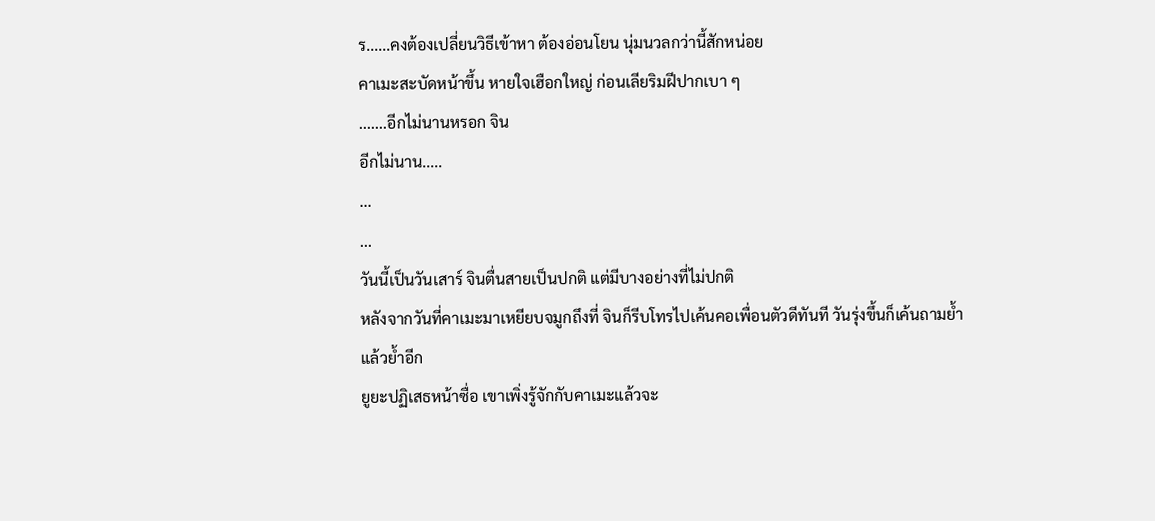ร......คงต้องเปลี่ยนวิธีเข้าหา ต้องอ่อนโยน นุ่มนวลกว่านี้สักหน่อย
คาเมะสะบัดหน้าขึ้น หายใจเฮือกใหญ่ ก่อนเลียริมฝีปากเบา ๆ
.......อีกไม่นานหรอก จิน
อีกไม่นาน.....
...
...
วันนี้เป็นวันเสาร์ จินตื่นสายเป็นปกติ แต่มีบางอย่างที่ไม่ปกติ
หลังจากวันที่คาเมะมาเหยียบจมูกถึงที่ จินก็รีบโทรไปเค้นคอเพื่อนตัวดีทันที วันรุ่งขึ้นก็เค้นถามย้ำแล้วย้ำอีก
ยูยะปฏิเสธหน้าซื่อ เขาเพิ่งรู้จักกับคาเมะแล้วจะ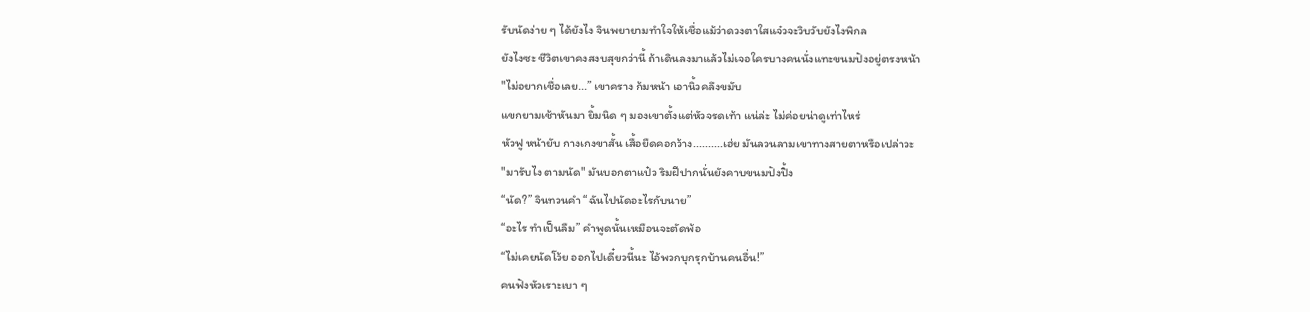รับนัดง่าย ๆ ได้ยังไง จินพยายามทำใจให้เชื่อแม้ว่าดวงตาใสแจ๋วจะวิบวับยังไงพิกล
ยังไงซะ ชีวิตเขาคงสงบสุขกว่านี้ ถ้าเดินลงมาแล้วไม่เจอใครบางคนนั่งแทะขนมปังอยู่ตรงหน้า
"ไม่อยากเชื่อเลย...” เขาคราง ก้มหน้า เอานิ้วคลึงขมับ
แขกยามเช้าหันมา ยิ้มนิด ๆ มองเขาตั้งแต่หัวจรดเท้า แน่ล่ะ ไม่ค่อยน่าดูเท่าไหร่
หัวฟู หน้ายับ กางเกงขาสั้น เสื้อยืดคอกว้าง..........เฮ่ย มันลวนลามเขาทางสายตาหรือเปล่าวะ
"มารับไง ตามนัด" มันบอกตาแป๋ว ริมฝีปากนั่นยังคาบขนมปังปิ้ง
“นัด?” จินทวนคำ “ฉันไปนัดอะไรกับนาย”
“อะไร ทำเป็นลืม” คำพูดนั้นเหมือนจะตัดพ้อ
“ไม่เคยนัดโว้ย ออกไปเดี๋ยวนี้นะ ไอ้พวกบุกรุกบ้านคนอื่น!”
คนฟังหัวเราะเบา ๆ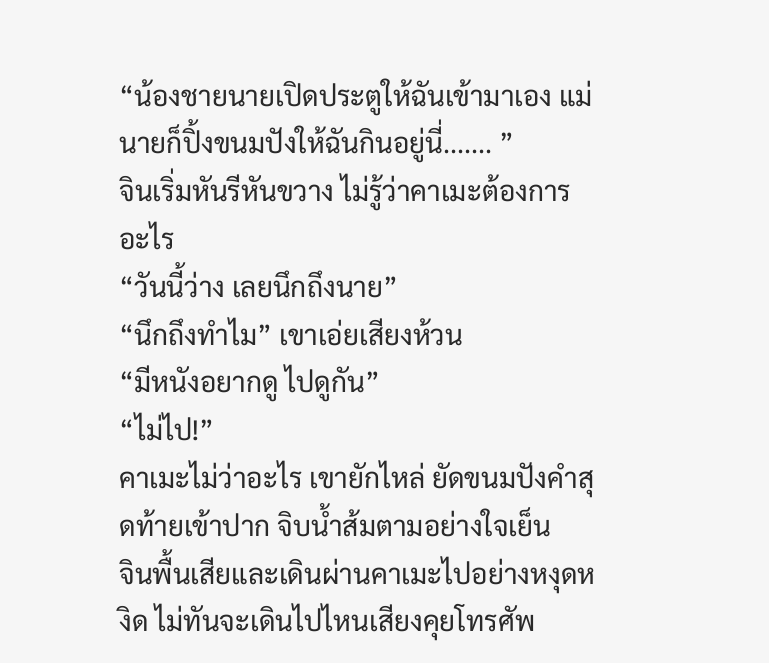“น้องชายนายเปิดประตูให้ฉันเข้ามาเอง แม่นายก็ปิ้งขนมปังให้ฉันกินอยู่นี่....... ”
จินเริ่มหันรีหันขวาง ไม่รู้ว่าคาเมะต้องการอะไร
“วันนี้ว่าง เลยนึกถึงนาย”
“นึกถึงทำไม” เขาเอ่ยเสียงห้วน
“มีหนังอยากดู ไปดูกัน”
“ไม่ไป!”
คาเมะไม่ว่าอะไร เขายักไหล่ ยัดขนมปังคำสุดท้ายเข้าปาก จิบน้ำส้มตามอย่างใจเย็น
จินพื้นเสียและเดินผ่านคาเมะไปอย่างหงุดหงิด ไม่ทันจะเดินไปไหนเสียงคุยโทรศัพ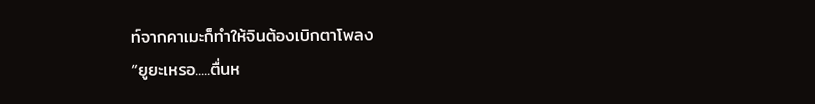ท์จากคาเมะก็ทำให้จินต้องเบิกตาโพลง
“ยูยะเหรอ.....ตื่นห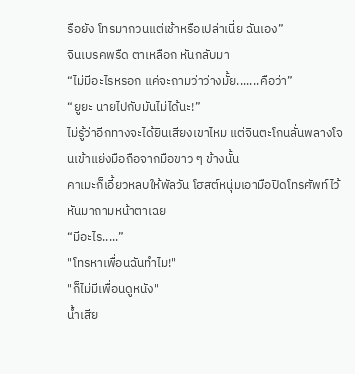รือยัง โทรมากวนแต่เช้าหรือเปล่าเนี่ย ฉันเอง”
จินเบรคพรืด ตาเหลือก หันกลับมา
“ไม่มีอะไรหรอก แค่จะถามว่าว่างมั้ย.......คือว่า”
“ยูยะ นายไปกับมันไม่ได้นะ!”
ไม่รู้ว่าอีกทางจะได้ยินเสียงเขาไหม แต่จินตะโกนลั่นพลางโจนเข้าแย่งมือถือจากมือขาว ๆ ข้างนั้น
คาเมะก็เอี้ยวหลบให้พัลวัน โฮสต์หนุ่มเอามือปิดโทรศัพท์ไว้ หันมาถามหน้าตาเฉย
“มีอะไร.....”
"โทรหาเพื่อนฉันทำไม!"
"ก็ไม่มีเพื่อนดูหนัง"
น้ำเสีย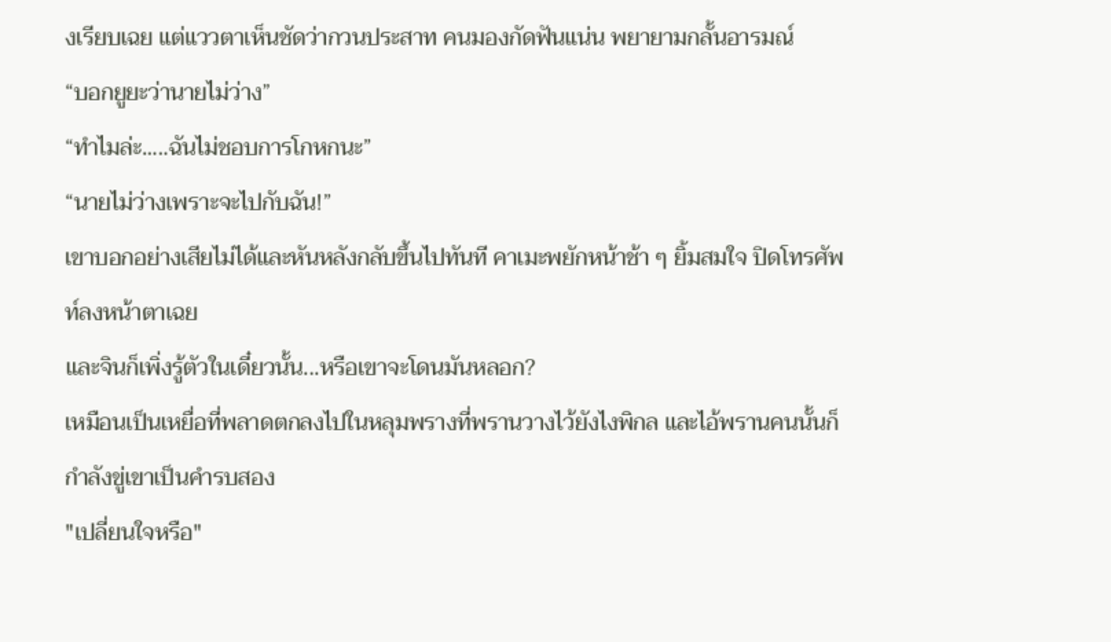งเรียบเฉย แต่แววตาเห็นชัดว่ากวนประสาท คนมองกัดฟันแน่น พยายามกลั้นอารมณ์
“บอกยูยะว่านายไม่ว่าง”
“ทำไมล่ะ.....ฉันไม่ชอบการโกหกนะ”
“นายไม่ว่างเพราะจะไปกับฉัน!”
เขาบอกอย่างเสียไม่ได้และหันหลังกลับขึ้นไปทันที คาเมะพยักหน้าช้า ๆ ยิ้มสมใจ ปิดโทรศัพท์ลงหน้าตาเฉย
และจินก็เพิ่งรู้ตัวในเดี๋ยวนั้น...หรือเขาจะโดนมันหลอก?
เหมือนเป็นเหยื่อที่พลาดตกลงไปในหลุมพรางที่พรานวางไว้ยังไงพิกล และไอ้พรานคนนั้นก็กำลังขู่เขาเป็นคำรบสอง
"เปลี่ยนใจหรือ"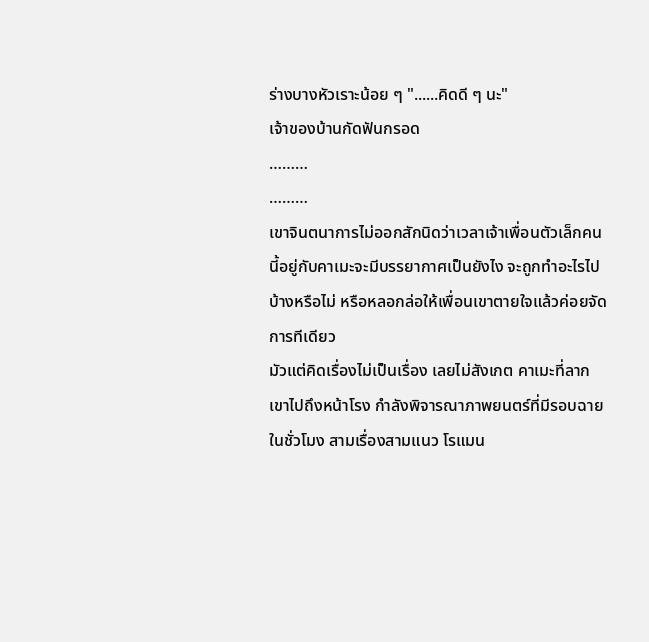ร่างบางหัวเราะน้อย ๆ "......คิดดี ๆ นะ"
เจ้าของบ้านกัดฟันกรอด
………
………
เขาจินตนาการไม่ออกสักนิดว่าเวลาเจ้าเพื่อนตัวเล็กคนนี้อยู่กับคาเมะจะมีบรรยากาศเป็นยังไง จะถูกทำอะไรไปบ้างหรือไม่ หรือหลอกล่อให้เพื่อนเขาตายใจแล้วค่อยจัดการทีเดียว
มัวแต่คิดเรื่องไม่เป็นเรื่อง เลยไม่สังเกต คาเมะที่ลากเขาไปถึงหน้าโรง กำลังพิจารณาภาพยนตร์ที่มีรอบฉายในชั่วโมง สามเรื่องสามแนว โรแมน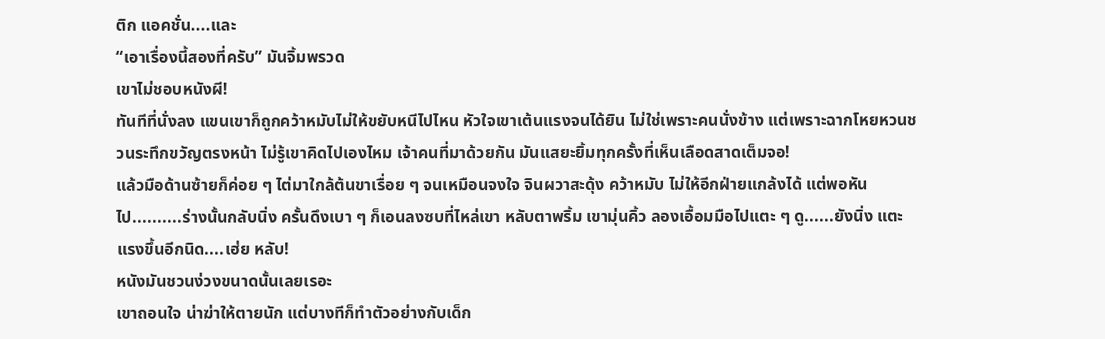ติก แอคชั่น....และ
“เอาเรื่องนี้สองที่ครับ” มันจิ้มพรวด
เขาไม่ชอบหนังผี!
ทันทีที่นั่งลง แขนเขาก็ถูกคว้าหมับไม่ให้ขยับหนีไปไหน หัวใจเขาเต้นแรงจนได้ยิน ไม่ใช่เพราะคนนั่งข้าง แต่เพราะฉากโหยหวนชวนระทึกขวัญตรงหน้า ไม่รู้เขาคิดไปเองไหม เจ้าคนที่มาด้วยกัน มันแสยะยิ้มทุกครั้งที่เห็นเลือดสาดเต็มจอ!
แล้วมือด้านซ้ายก็ค่อย ๆ ไต่มาใกล้ต้นขาเรื่อย ๆ จนเหมือนจงใจ จินผวาสะดุ้ง คว้าหมับ ไม่ให้อีกฝ่ายแกล้งได้ แต่พอหันไป..........ร่างนั้นกลับนิ่ง ครั้นดึงเบา ๆ ก็เอนลงซบที่ไหล่เขา หลับตาพริ้ม เขามุ่นคิ้ว ลองเอื้อมมือไปแตะ ๆ ดู......ยังนิ่ง แตะแรงขึ้นอีกนิด....เฮ่ย หลับ!
หนังมันชวนง่วงขนาดนั้นเลยเรอะ
เขาถอนใจ น่าฆ่าให้ตายนัก แต่บางทีก็ทำตัวอย่างกับเด็ก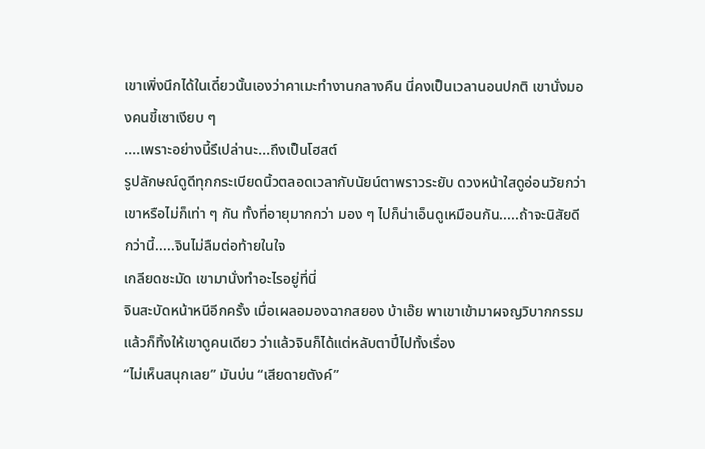เขาเพิ่งนึกได้ในเดี๋ยวนั้นเองว่าคาเมะทำงานกลางคืน นี่คงเป็นเวลานอนปกติ เขานั่งมองคนขี้เซาเงียบ ๆ
....เพราะอย่างนี้รึเปล่านะ...ถึงเป็นโฮสต์
รูปลักษณ์ดูดีทุกกระเบียดนิ้วตลอดเวลากับนัยน์ตาพราวระยับ ดวงหน้าใสดูอ่อนวัยกว่าเขาหรือไม่ก็เท่า ๆ กัน ทั้งที่อายุมากกว่า มอง ๆ ไปก็น่าเอ็นดูเหมือนกัน.....ถ้าจะนิสัยดีกว่านี้.....จินไม่ลืมต่อท้ายในใจ
เกลียดชะมัด เขามานั่งทำอะไรอยู่ที่นี่
จินสะบัดหน้าหนีอีกครั้ง เมื่อเผลอมองฉากสยอง บ้าเอ๊ย พาเขาเข้ามาผจญวิบากกรรมแล้วก็ทิ้งให้เขาดูคนเดียว ว่าแล้วจินก็ได้แต่หลับตาปี๋ไปทั้งเรื่อง
“ไม่เห็นสนุกเลย” มันบ่น “เสียดายตังค์”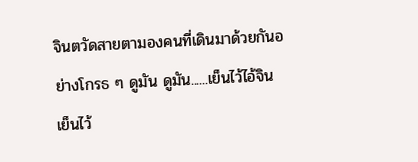จินตวัดสายตามองคนที่เดินมาด้วยกันอย่างโกรธ ๆ ดูมัน ดูมัน......เย็นไว้ไอ้จิน เย็นไว้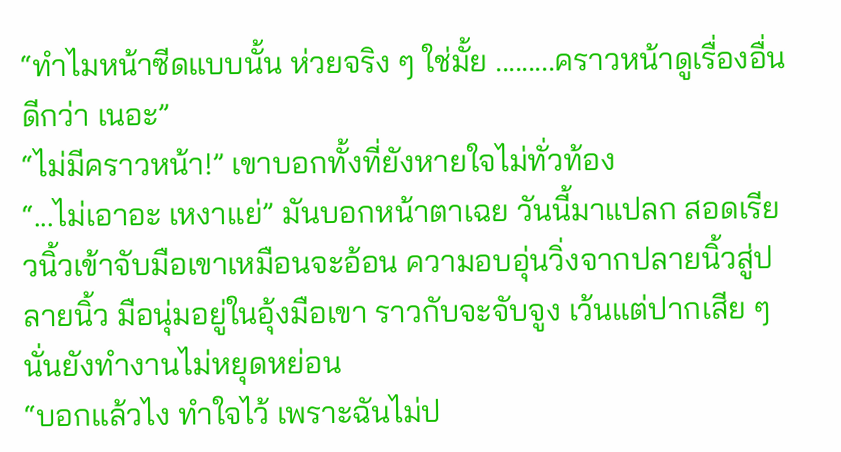“ทำไมหน้าซีดแบบนั้น ห่วยจริง ๆ ใช่มั้ย .........คราวหน้าดูเรื่องอื่นดีกว่า เนอะ”
“ไม่มีคราวหน้า!” เขาบอกทั้งที่ยังหายใจไม่ทั่วท้อง
“...ไม่เอาอะ เหงาแย่” มันบอกหน้าตาเฉย วันนี้มาแปลก สอดเรียวนิ้วเข้าจับมือเขาเหมือนจะอ้อน ความอบอุ่นวิ่งจากปลายนิ้วสู่ปลายนิ้ว มือนุ่มอยู่ในอุ้งมือเขา ราวกับจะจับจูง เว้นแต่ปากเสีย ๆ นั่นยังทำงานไม่หยุดหย่อน
“บอกแล้วไง ทำใจไว้ เพราะฉันไม่ป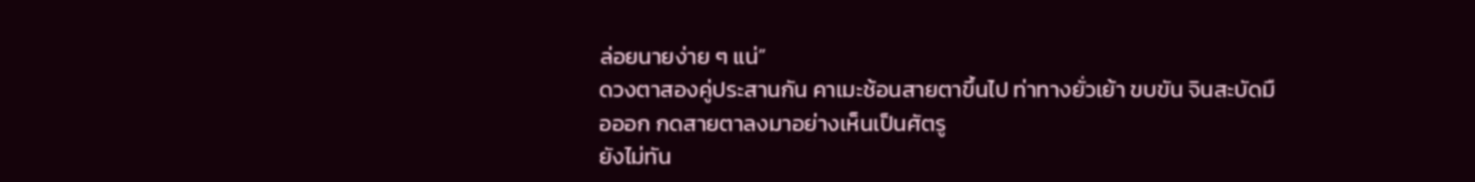ล่อยนายง่าย ๆ แน่”
ดวงตาสองคู่ประสานกัน คาเมะช้อนสายตาขึ้นไป ท่าทางยั่วเย้า ขบขัน จินสะบัดมือออก กดสายตาลงมาอย่างเห็นเป็นศัตรู
ยังไม่ทัน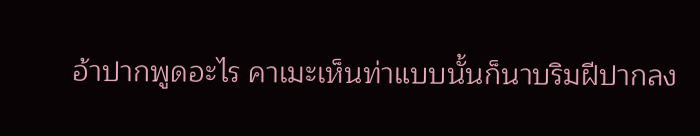อ้าปากพูดอะไร คาเมะเห็นท่าแบบนั้นก็นาบริมฝีปากลง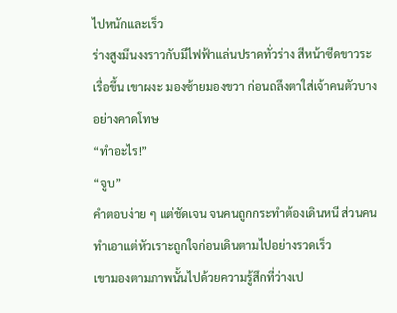ไปหนักและเร็ว
ร่างสูงมึนงงราวกับมีไฟฟ้าแล่นปราดทั่วร่าง สีหน้าซีดขาวระเรื่อขึ้น เขาผงะ มองซ้ายมองขวา ก่อนถลึงตาใส่เจ้าคนตัวบางอย่างคาดโทษ
“ทำอะไร!”
“จูบ”
คำตอบง่าย ๆ แต่ชัดเจน จนคนถูกกระทำต้องเดินหนี ส่วนคนทำเอาแต่หัวเราะถูกใจก่อนเดินตามไปอย่างรวดเร็ว
เขามองตามภาพนั้นไปด้วยความรู้สึกที่ว่างเป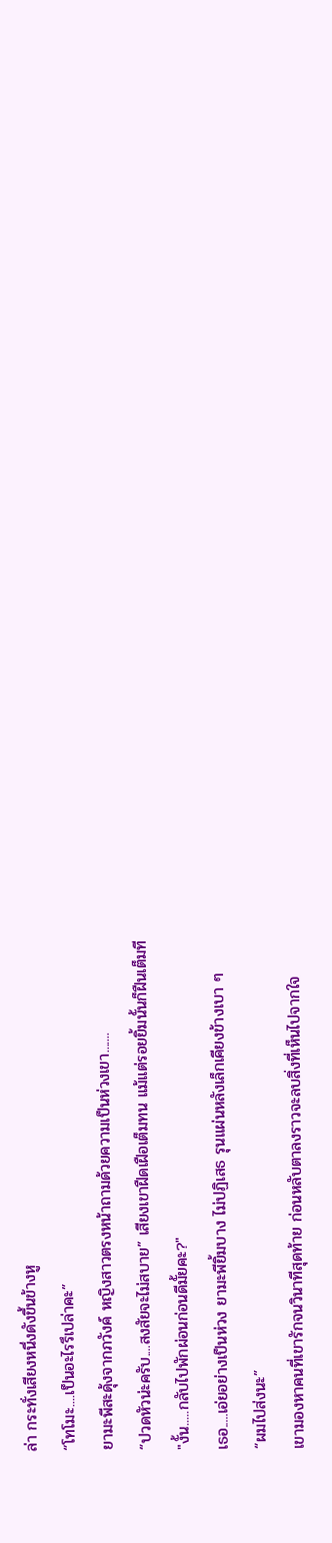ล่า กระทั่งเสียงหนึ่งดังขึ้นข้างหู
“โทโมะ....เป็นอะไรรึเปล่าคะ”
ยามะพีสะดุ้งจากภวังค์ หญิงสาวตรงหน้าถามด้วยความเป็นห่วงเขา.......
“ปวดหัวน่ะครับ....สงสัยจะไม่สบาย” เสียงเขาฝืดเฝือเต็มทน แม้แต่รอยยิ้มนั้นก็ฝืนเต็มที
"งั้น.....กลับไปพักผ่อนก่อนดีมั้ยคะ?"
เธอ.....เอ่ยอย่างเป็นห่วง ยามะพียิ้มบาง ไม่ปฏิเสธ รุนแผ่นหลังเล็กเคียงข้างเบา ๆ
“ผมไปส่งนะ”
เขามองหาคนที่เขารักจนวินาทีสุดท้าย ก่อนหลับตาลงราวจะลบสิ่งที่เห็นไปจากใจ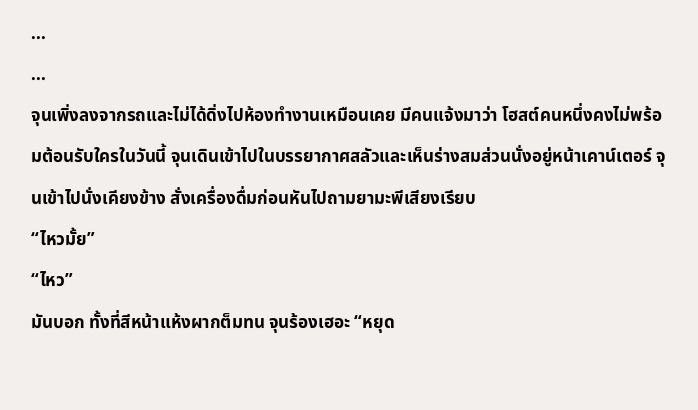...
...
จุนเพิ่งลงจากรถและไม่ได้ดิ่งไปห้องทำงานเหมือนเคย มีคนแจ้งมาว่า โฮสต์คนหนึ่งคงไม่พร้อมต้อนรับใครในวันนี้ จุนเดินเข้าไปในบรรยากาศสลัวและเห็นร่างสมส่วนนั่งอยู่หน้าเคาน์เตอร์ จุนเข้าไปนั่งเคียงข้าง สั่งเครื่องดื่มก่อนหันไปถามยามะพีเสียงเรียบ
“ไหวมั้ย”
“ไหว”
มันบอก ทั้งที่สีหน้าแห้งผากต็มทน จุนร้องเฮอะ “หยุด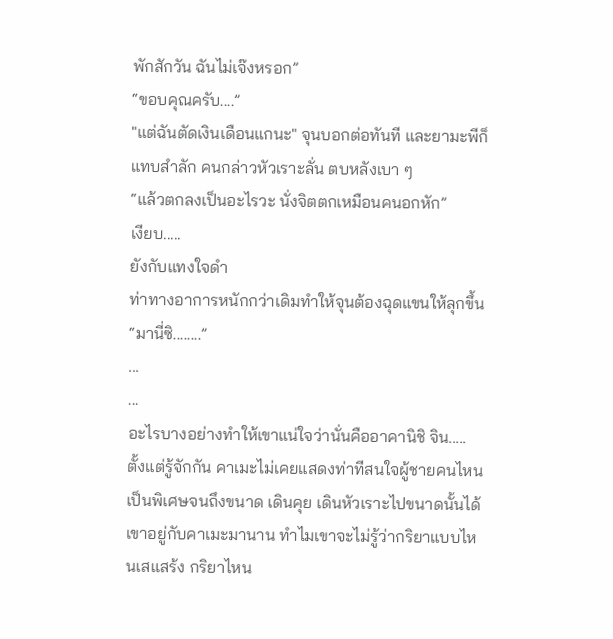พักสักวัน ฉันไม่เจ๊งหรอก”
“ขอบคุณครับ....”
"แต่ฉันตัดเงินเดือนแกนะ" จุนบอกต่อทันที และยามะพีก็แทบสำลัก คนกล่าวหัวเราะลั่น ตบหลังเบา ๆ
“แล้วตกลงเป็นอะไรวะ นั่งจิตตกเหมือนคนอกหัก”
เงียบ.....
ยังกับแทงใจดำ
ท่าทางอาการหนักกว่าเดิมทำให้จุนต้องฉุดแขนให้ลุกขึ้น
“มานี่ซิ........”
...
...
อะไรบางอย่างทำให้เขาแน่ใจว่านั่นคืออาคานิชิ จิน.....
ตั้งแต่รู้จักกัน คาเมะไม่เคยแสดงท่าทีสนใจผู้ชายคนไหนเป็นพิเศษจนถึงขนาด เดินคุย เดินหัวเราะไปขนาดนั้นได้
เขาอยู่กับคาเมะมานาน ทำไมเขาจะไม่รู้ว่ากริยาแบบไหนเสแสร้ง กริยาไหน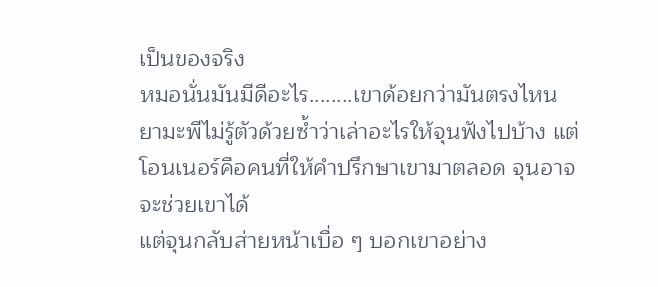เป็นของจริง
หมอนั่นมันมีดีอะไร........เขาด้อยกว่ามันตรงไหน
ยามะพีไม่รู้ตัวด้วยซ้ำว่าเล่าอะไรให้จุนฟังไปบ้าง แต่โอนเนอร์คือคนที่ให้คำปรึกษาเขามาตลอด จุนอาจจะช่วยเขาได้
แต่จุนกลับส่ายหน้าเบื่อ ๆ บอกเขาอย่าง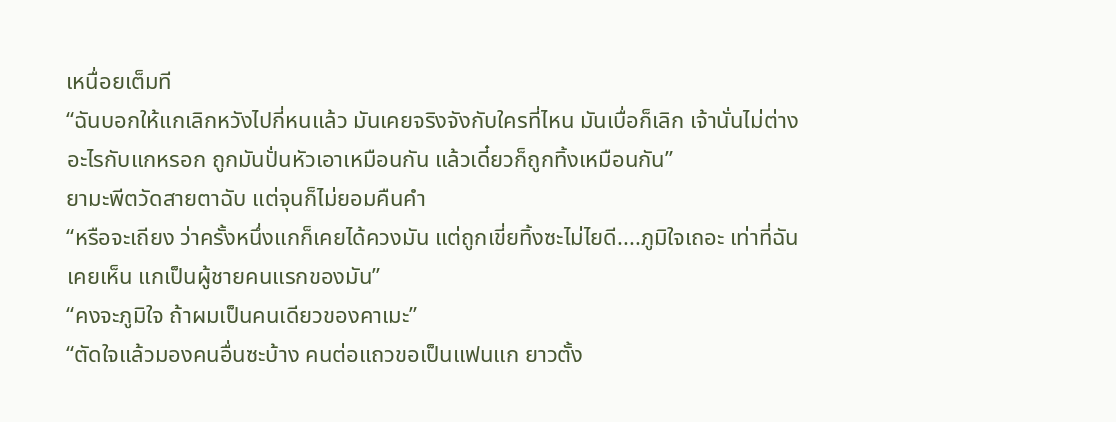เหนื่อยเต็มที
“ฉันบอกให้แกเลิกหวังไปกี่หนแล้ว มันเคยจริงจังกับใครที่ไหน มันเบื่อก็เลิก เจ้านั่นไม่ต่างอะไรกับแกหรอก ถูกมันปั่นหัวเอาเหมือนกัน แล้วเดี๋ยวก็ถูกทิ้งเหมือนกัน”
ยามะพีตวัดสายตาฉับ แต่จุนก็ไม่ยอมคืนคำ
“หรือจะเถียง ว่าครั้งหนึ่งแกก็เคยได้ควงมัน แต่ถูกเขี่ยทิ้งซะไม่ไยดี....ภูมิใจเถอะ เท่าที่ฉันเคยเห็น แกเป็นผู้ชายคนแรกของมัน”
“คงจะภูมิใจ ถ้าผมเป็นคนเดียวของคาเมะ”
“ตัดใจแล้วมองคนอื่นซะบ้าง คนต่อแถวขอเป็นแฟนแก ยาวตั้ง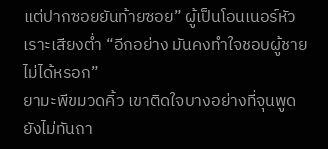แต่ปากซอยยันท้ายซอย” ผู้เป็นโอนเนอร์หัวเราะเสียงต่ำ “อีกอย่าง มันคงทำใจชอบผู้ชายไม่ได้หรอก”
ยามะพีขมวดคิ้ว เขาติดใจบางอย่างที่จุนพูด ยังไม่ทันถา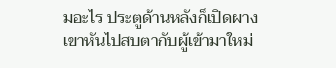มอะไร ประตูด้านหลังก็เปิดผาง
เขาหันไปสบตากับผู้เข้ามาใหม่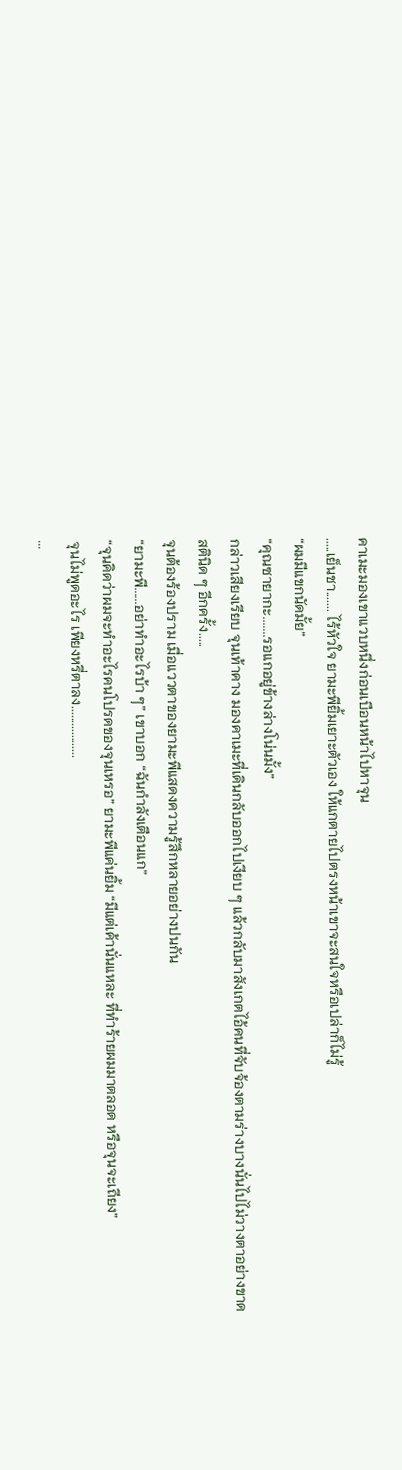คาเมะมองเขาแวบหนึ่งก่อนเบือนหน้าไปหาจุน
.....เย็นชา....... ไร้หัวใจ ยามะพียิ้มเยาะตัวเอง ให้แกตายไปตรงหน้าเขาจะสนใจหรือเปล่าก็ไม่รู้
“ผมมีแขกนัดมั้ย”
“คุณซายากะ.......รอแกอยู่ข้างล่างโน่นมั้ง”
กล่าวเสียงเรียบ จุนเท้าคาง มองคาเมะที่เดินกลับออกไปเงียบ ๆ แล้วกลับมาสังเกตไอ้คนที่จับจ้องตามร่างบางนั่นไปไม่วางตาอย่างขาดสตินิด ๆ อีกครั้ง.....
จุนต้องร้องปราม เมื่อแววตาของยามะพีแสดงความรู้สึกหลายอย่างปนกัน
“ยามะพี......อย่าทำอะไรบ้า ๆ” เขาบอก “ฉันกำลังเตือนแก”
“จุนคิดว่าผมจะทำอะไรคนโปรดของจุนเหรอ” ยามะพีแค่นยิ้ม “มีแต่เค้านั่นแหละ ที่ทำร้ายผมมาตลอด หรือจุนจะเถียง”
จุนไม่พูดอะไร เพียงหรี่ตาลง..................
...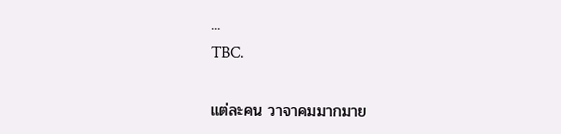...
TBC.

แต่ละคน วาจาคมมากมาย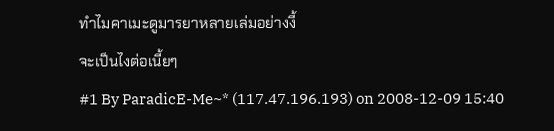ทำไมคาเมะดูมารยาหลายเล่มอย่างงี้
จะเป็นไงต่อเนี้ยๆ
#1 By ParadicE-Me~* (117.47.196.193) on 2008-12-09 15:40